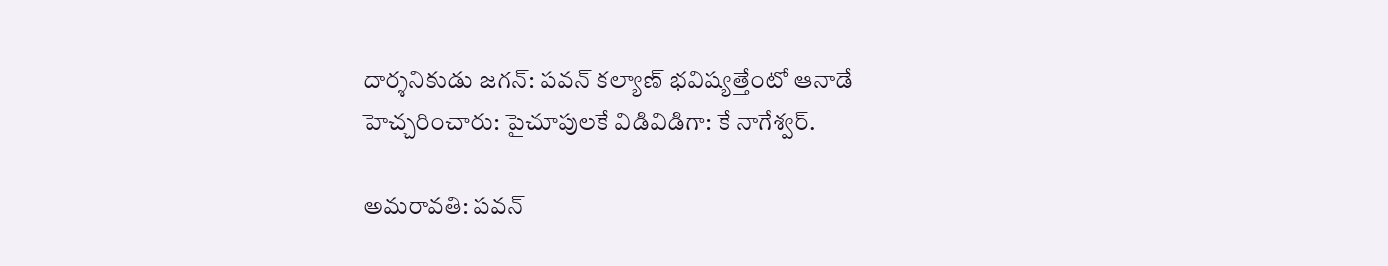దార్శనికుడు జగన్: పవన్ కల్యాణ్ భవిష్యత్తేంటో ఆనాడే హెచ్చరించారు: పైచూపులకే విడివిడిగా: కే నాగేశ్వర్.

అమరావతి: పవన్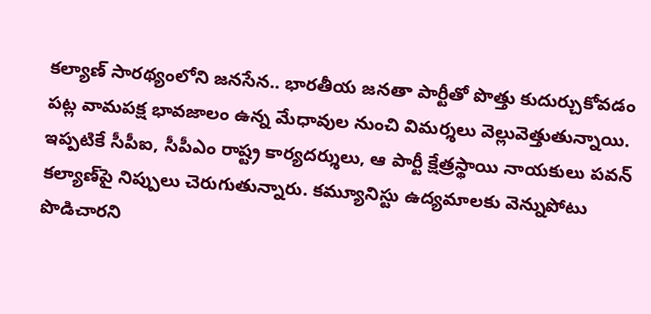కల్యాణ్ సారథ్యంలోని జనసేన.. భారతీయ జనతా పార్టీతో పొత్తు కుదుర్చుకోవడం పట్ల వామపక్ష భావజాలం ఉన్న మేధావుల నుంచి విమర్శలు వెల్లువెత్తుతున్నాయి. ఇప్పటికే సీపీఐ, సీపీఎం రాష్ట్ర కార్యదర్శులు, ఆ పార్టీ క్షేత్రస్థాయి నాయకులు పవన్ కల్యాణ్‌పై నిప్పులు చెరుగుతున్నారు. కమ్యూనిస్టు ఉద్యమాలకు వెన్నుపోటు పొడిచారని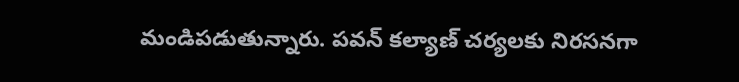మండిపడుతున్నారు. పవన్ కల్యాణ్ చర్యలకు నిరసనగా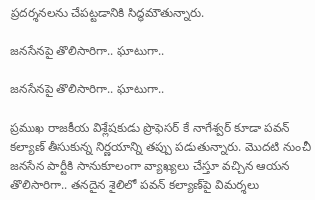ప్రదర్శనలను చేపట్టడానికి సిద్ధమౌతున్నారు.

జనసేనపై తొలిసారిగా.. ఘాటుగా..

జనసేనపై తొలిసారిగా.. ఘాటుగా..

ప్రముఖ రాజకీయ విశ్లేషకుడు ప్రొఫెసర్ కే నాగేశ్వర్ కూడా పవన్ కల్యాణ్ తీసుకున్న నిర్ణయాన్ని తప్పు పడుతున్నారు. మొదటి నుంచీ జనసేన పార్టీకి సానుకూలంగా వ్యాఖ్యలు చేస్తూ వచ్చిన ఆయన తొలిసారిగా.. తనదైన శైలిలో పవన్ కల్యాణ్‌పై విమర్శలు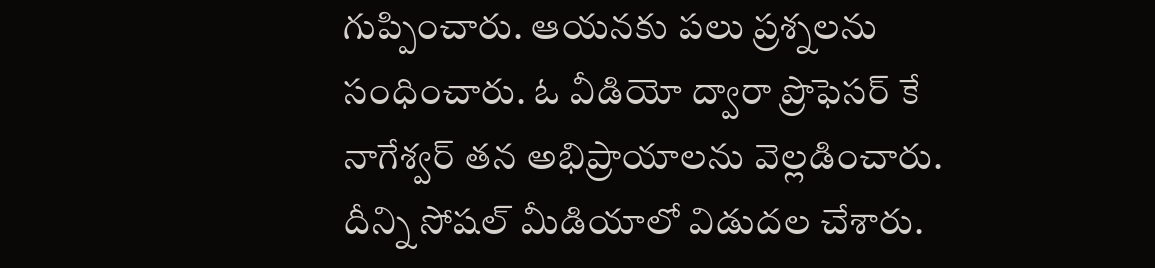గుప్పించారు. ఆయనకు పలు ప్రశ్నలను సంధించారు. ఓ వీడియో ద్వారా ప్రొఫెసర్ కే నాగేశ్వర్ తన అభిప్రాయాలను వెల్లడించారు. దీన్ని సోషల్ మీడియాలో విడుదల చేశారు.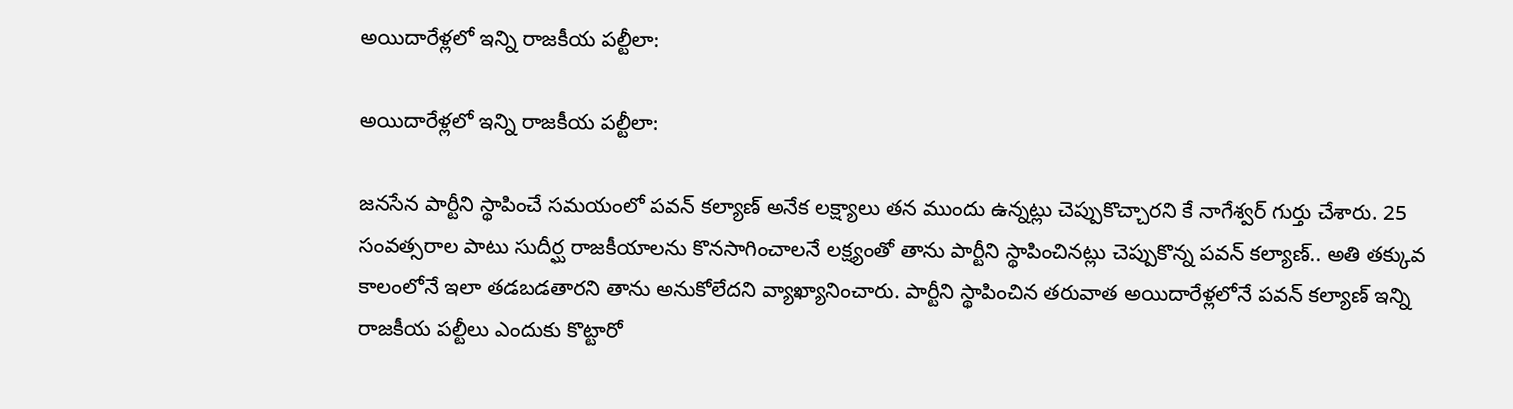అయిదారేళ్లలో ఇన్ని రాజకీయ పల్టీలా:

అయిదారేళ్లలో ఇన్ని రాజకీయ పల్టీలా:

జనసేన పార్టీని స్థాపించే సమయంలో పవన్ కల్యాణ్ అనేక లక్ష్యాలు తన ముందు ఉన్నట్లు చెప్పుకొచ్చారని కే నాగేశ్వర్ గుర్తు చేశారు. 25 సంవత్సరాల పాటు సుదీర్ఘ రాజకీయాలను కొనసాగించాలనే లక్ష్యంతో తాను పార్టీని స్థాపించినట్లు చెప్పుకొన్న పవన్ కల్యాణ్.. అతి తక్కువ కాలంలోనే ఇలా తడబడతారని తాను అనుకోలేదని వ్యాఖ్యానించారు. పార్టీని స్థాపించిన తరువాత అయిదారేళ్లలోనే పవన్ కల్యాణ్ ఇన్ని రాజకీయ పల్టీలు ఎందుకు కొట్టారో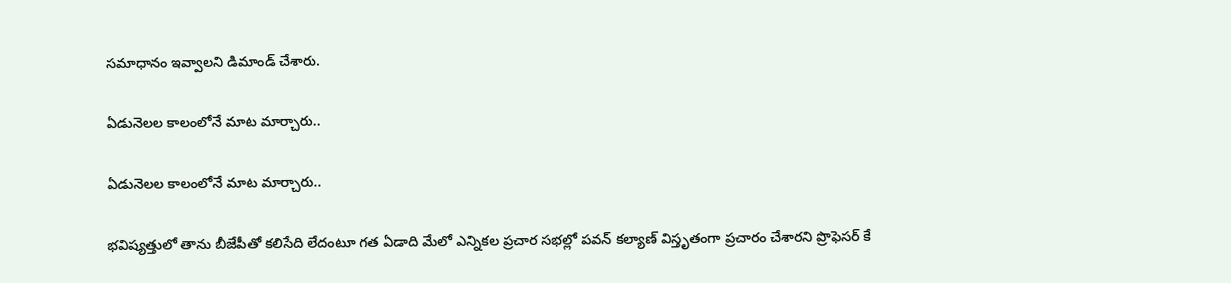సమాధానం ఇవ్వాలని డిమాండ్ చేశారు.

ఏడునెలల కాలంలోనే మాట మార్చారు..

ఏడునెలల కాలంలోనే మాట మార్చారు..

భవిష్యత్తులో తాను బీజేపీతో కలిసేది లేదంటూ గత ఏడాది మేలో ఎన్నికల ప్రచార సభల్లో పవన్ కల్యాణ్ విస్తృతంగా ప్రచారం చేశారని ప్రొఫెసర్ కే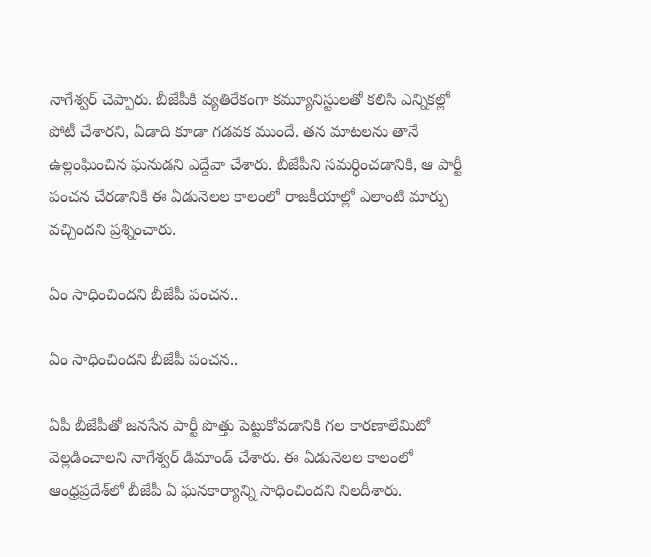నాగేశ్వర్ చెప్పారు. బీజేపీకి వ్యతిరేకంగా కమ్యూనిస్టులతో కలిసి ఎన్నికల్లో పోటీ చేశారని, ఏడాది కూడా గడవక ముందే. తన మాటలను తానే ఉల్లంఘించిన ఘనుడని ఎద్దేవా చేశారు. బీజేపీని సమర్ధించడానికి, ఆ పార్టీ పంచన చేరడానికి ఈ ఏడునెలల కాలంలో రాజకీయాల్లో ఎలాంటి మార్పు వచ్చిందని ప్రశ్నించారు.

ఏం సాధించిందని బీజేపీ పంచన..

ఏం సాధించిందని బీజేపీ పంచన..

ఏపీ బీజేపీతో జనసేన పార్టీ పొత్తు పెట్టుకోవడానికి గల కారణాలేమిటో వెల్లడించాలని నాగేశ్వర్ డిమాండ్ చేశారు. ఈ ఏడునెలల కాలంలో ఆంధ్రప్రదేశ్‌లో బీజేపీ ఏ ఘనకార్యాన్ని సాధించిందని నిలదీశారు.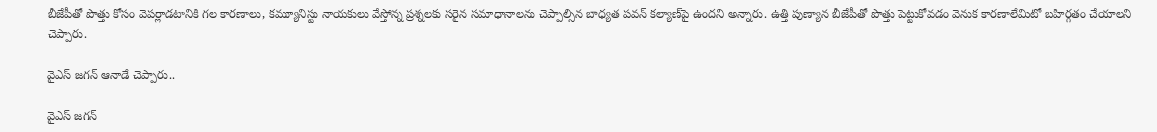బీజేపీతో పొత్తు కోసం వెపర్లాడటానికి గల కారణాలు, కమ్యూనిస్టు నాయకులు వేస్తోన్న ప్రశ్నలకు సరైన సమాధానాలను చెప్పాల్సిన బాధ్యత పవన్ కల్యాణ్‌పై ఉందని అన్నారు. ఉత్తి పుణ్యాన బీజేపీతో పొత్తు పెట్టుకోవడం వెనుక కారణాలేమిటో బహిర్గతం చేయాలని చెప్పారు.

వైఎస్ జగన్ ఆనాడే చెప్పారు..

వైఎస్ జగన్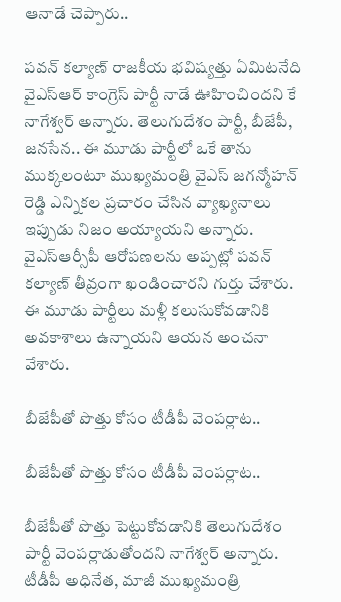ఆనాడే చెప్పారు..

పవన్ కల్యాణ్ రాజకీయ భవిష్యత్తు ఏమిటనేది వైఎస్ఆర్ కాంగ్రెస్ పార్టీ నాడే ఊహించిందని కే నాగేశ్వర్ అన్నారు. తెలుగుదేశం పార్టీ, బీజేపీ, జనసేన.. ఈ మూడు పార్టీలో ఒకే తాను ముక్కలంటూ ముఖ్యమంత్రి వైఎస్ జగన్మోహన్ రెడ్డి ఎన్నికల ప్రచారం చేసిన వ్యాఖ్యనాలు ఇప్పుడు నిజం అయ్యాయని అన్నారు. వైఎస్ఆర్సీపీ ఆరోపణలను అప్పట్లో పవన్ కల్యాణ్ తీవ్రంగా ఖండించారని గుర్తు చేశారు. ఈ మూడు పార్టీలు మళ్లీ కలుసుకోవడానికి అవకాశాలు ఉన్నాయని ఆయన అంచనా వేశారు.

బీజేపీతో పొత్తు కోసం టీడీపీ వెంపర్లాట..

బీజేపీతో పొత్తు కోసం టీడీపీ వెంపర్లాట..

బీజేపీతో పొత్తు పెట్టుకోవడానికి తెలుగుదేశం పార్టీ వెంపర్లాడుతోందని నాగేశ్వర్ అన్నారు. టీడీపీ అధినేత, మాజీ ముఖ్యమంత్రి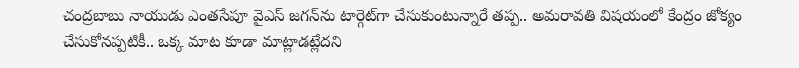చంద్రబాబు నాయుడు ఎంతసేపూ వైఎస్ జగన్‌ను టార్గెట్‌గా చేసుకుంటున్నారే తప్ప.. అమరావతి విషయంలో కేంద్రం జోక్యం చేసుకోనప్పటికీ.. ఒక్క మాట కూడా మాట్లాడట్లేదని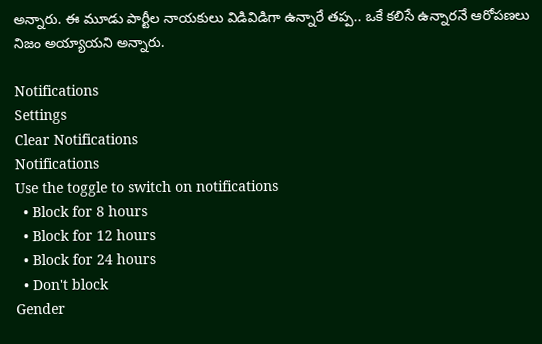అన్నారు. ఈ మూడు పార్టీల నాయకులు విడివిడిగా ఉన్నారే తప్ప.. ఒకే కలిసే ఉన్నారనే ఆరోపణలు నిజం అయ్యాయని అన్నారు.

Notifications
Settings
Clear Notifications
Notifications
Use the toggle to switch on notifications
  • Block for 8 hours
  • Block for 12 hours
  • Block for 24 hours
  • Don't block
Gender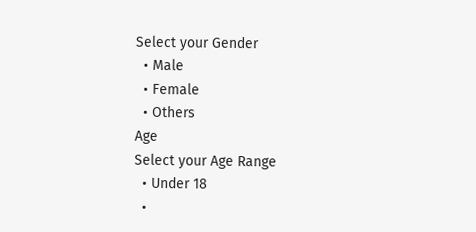Select your Gender
  • Male
  • Female
  • Others
Age
Select your Age Range
  • Under 18
  •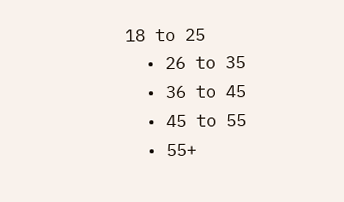18 to 25
  • 26 to 35
  • 36 to 45
  • 45 to 55
  • 55+